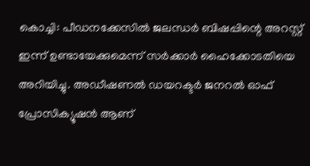കൊച്ചി: പീഡനക്കേസിൽ ജലന്ധർ ബിഷപ്പിന്റെ അറസ്റ്റ് ഇന്ന് ഉണ്ടായേക്കുമെന്ന് സർക്കാർ ഹൈക്കോടതിയെ അറിയിച്ചു. അഡീഷണൽ ഡയറക്ടർ ജനറൽ ഓഫ് പ്രോസിക്യൂഷൻ ആണ്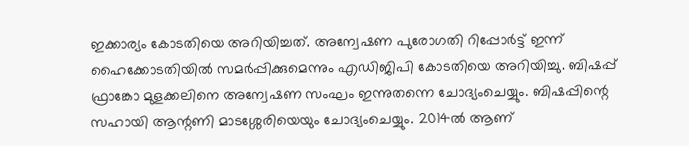ഇക്കാര്യം കോടതിയെ അറിയിച്ചത്. അന്വേഷണ പുരോഗതി റിപ്പോർട്ട് ഇന്ന് ഹൈക്കോടതിയിൽ സമർപ്പിക്കുമെന്നും എഡിജിപി കോടതിയെ അറിയിച്ചു. ബിഷപ്പ് ഫ്രാങ്കോ മുളക്കലിനെ അന്വേഷണ സംഘം ഇന്നുതന്നെ ചോദ്യംചെയ്യും. ബിഷപ്പിന്റെ സഹായി ആന്റണി മാടശ്ശേരിയെയും ചോദ്യംചെയ്യും. 2014ൽ ആണ്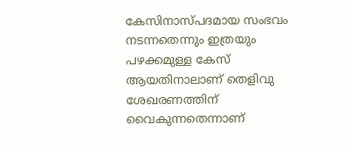കേസിനാസ്പദമായ സംഭവം നടന്നതെന്നും ഇത്രയും പഴക്കമുള്ള കേസ് ആയതിനാലാണ് തെളിവു ശേഖരണത്തിന് വൈകുന്നതെന്നാണ്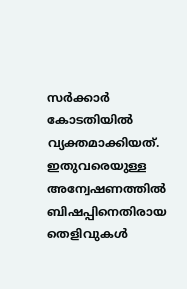സർക്കാർ കോടതിയിൽ വ്യക്തമാക്കിയത്. ഇതുവരെയുള്ള അന്വേഷണത്തിൽ ബിഷപ്പിനെതിരായ തെളിവുകൾ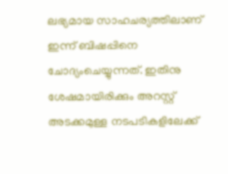ലഭ്യമായ സാഹചര്യത്തിലാണ് ഇന്ന് ബിഷപ്പിനെ ചോദ്യംചെയ്യുന്നത്. ഇതിനു ശേഷമായിരിക്കും അറസ്റ്റ് അടക്കമുള്ള നടപടികളിലേക്ക്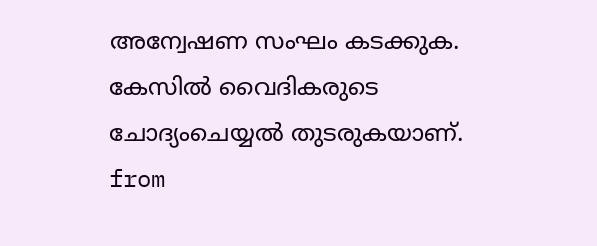അന്വേഷണ സംഘം കടക്കുക. കേസിൽ വൈദികരുടെ ചോദ്യംചെയ്യൽ തുടരുകയാണ്.
from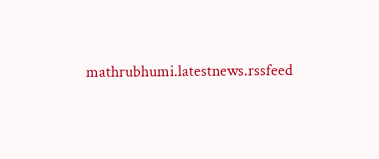mathrubhumi.latestnews.rssfeed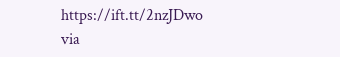https://ift.tt/2nzJDwo
via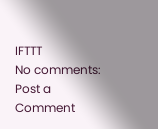IFTTT
No comments:
Post a Comment